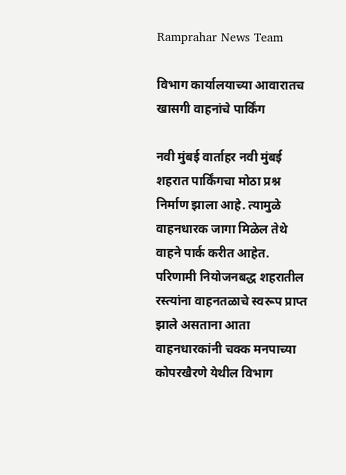Ramprahar News Team

विभाग कार्यालयाच्या आवारातच खासगी वाहनांचे पार्किंग

नवी मुंबई वार्ताहर नवी मुंबई शहरात पार्किंगचा मोठा प्रश्न निर्माण झाला आहे. त्यामुळे वाहनधारक जागा मिळेल तेथे वाहने पार्क करीत आहेत. परिणामी नियोजनबद्ध शहरातील रस्त्यांना वाहनतळाचे स्वरूप प्राप्त झाले असताना आता वाहनधारकांनी चक्क मनपाच्या कोपरखैरणे येथील विभाग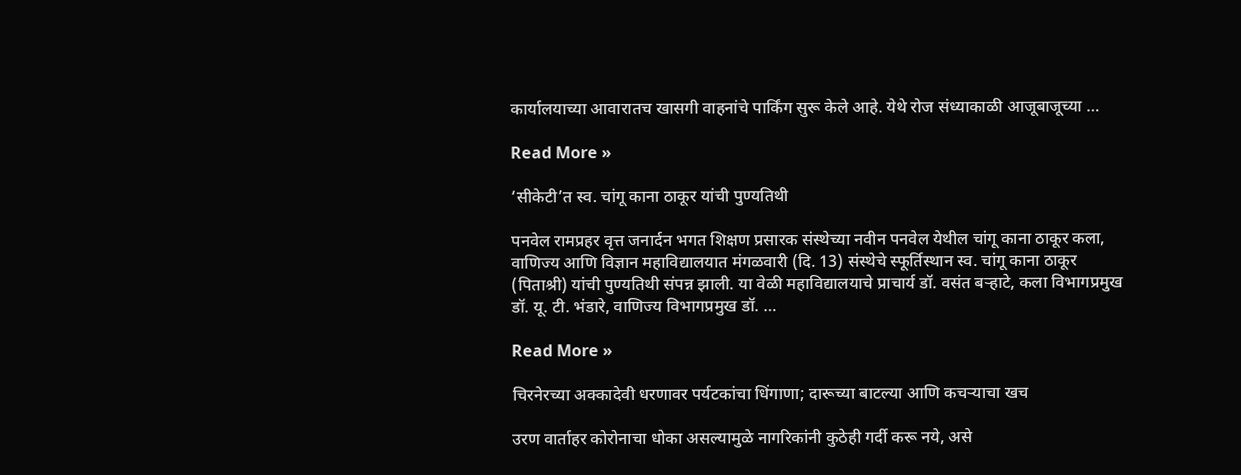कार्यालयाच्या आवारातच खासगी वाहनांचे पार्किंग सुरू केले आहे. येथे रोज संध्याकाळी आजूबाजूच्या …

Read More »

‘सीकेटी’त स्व. चांगू काना ठाकूर यांची पुण्यतिथी

पनवेल रामप्रहर वृत्त जनार्दन भगत शिक्षण प्रसारक संस्थेच्या नवीन पनवेल येथील चांगू काना ठाकूर कला, वाणिज्य आणि विज्ञान महाविद्यालयात मंगळवारी (दि. 13) संस्थेचे स्फूर्तिस्थान स्व. चांगू काना ठाकूर (पिताश्री) यांची पुण्यतिथी संपन्न झाली. या वेळी महाविद्यालयाचे प्राचार्य डॉ. वसंत बर्‍हाटे, कला विभागप्रमुख डॉ. यू. टी. भंडारे, वाणिज्य विभागप्रमुख डॉ. …

Read More »

चिरनेरच्या अक्कादेवी धरणावर पर्यटकांचा धिंगाणा; दारूच्या बाटल्या आणि कचर्‍याचा खच

उरण वार्ताहर कोरोनाचा धोका असल्यामुळे नागरिकांनी कुठेही गर्दी करू नये, असे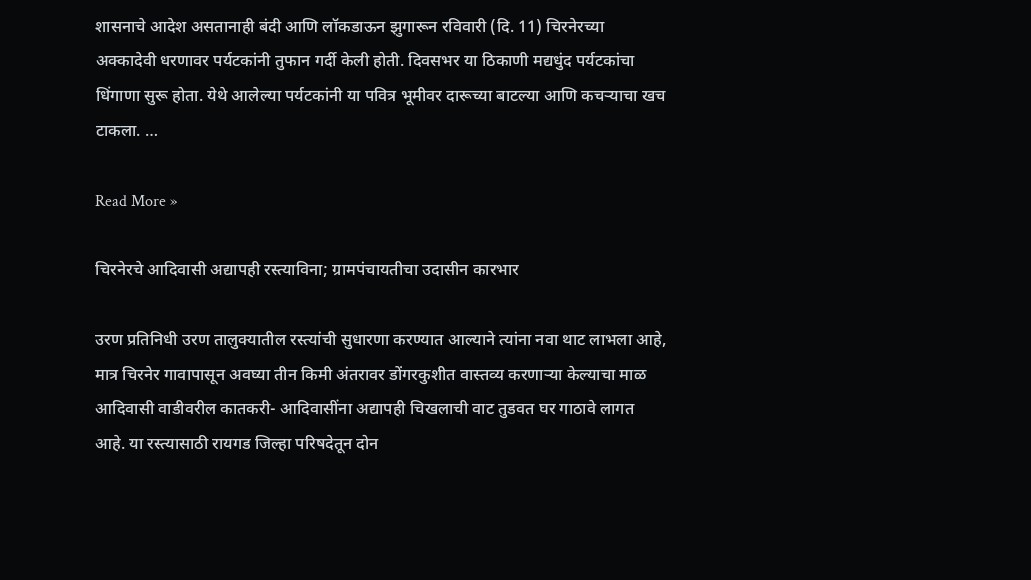शासनाचे आदेश असतानाही बंदी आणि लॉकडाऊन झुगारून रविवारी (दि. 11) चिरनेरच्या अक्कादेवी धरणावर पर्यटकांनी तुफान गर्दी केली होती. दिवसभर या ठिकाणी मद्यधुंद पर्यटकांचा धिंगाणा सुरू होता. येथे आलेल्या पर्यटकांनी या पवित्र भूमीवर दारूच्या बाटल्या आणि कचर्‍याचा खच टाकला. …

Read More »

चिरनेरचे आदिवासी अद्यापही रस्त्याविना; ग्रामपंचायतीचा उदासीन कारभार

उरण प्रतिनिधी उरण तालुक्यातील रस्त्यांची सुधारणा करण्यात आल्याने त्यांना नवा थाट लाभला आहे, मात्र चिरनेर गावापासून अवघ्या तीन किमी अंतरावर डोंगरकुशीत वास्तव्य करणार्‍या केल्याचा माळ आदिवासी वाडीवरील कातकरी- आदिवासींना अद्यापही चिखलाची वाट तुडवत घर गाठावे लागत आहे. या रस्त्यासाठी रायगड जिल्हा परिषदेतून दोन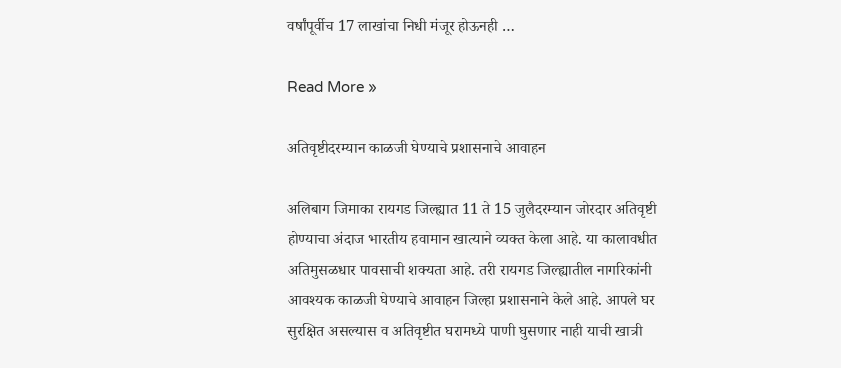वर्षांपूर्वीच 17 लाखांचा निधी मंजूर होऊनही …

Read More »

अतिवृष्टीदरम्यान काळजी घेण्याचे प्रशासनाचे आवाहन

अलिबाग जिमाका रायगड जिल्ह्यात 11 ते 15 जुलैदरम्यान जोरदार अतिवृष्टी होण्याचा अंदाज भारतीय हवामान खात्याने व्यक्त केला आहे. या कालावधीत अतिमुसळधार पावसाची शक्यता आहे. तरी रायगड जिल्ह्यातील नागरिकांनी आवश्यक काळजी घेण्याचे आवाहन जिल्हा प्रशासनाने केले आहे. आपले घर सुरक्षित असल्यास व अतिवृष्टीत घरामध्ये पाणी घुसणार नाही याची खात्री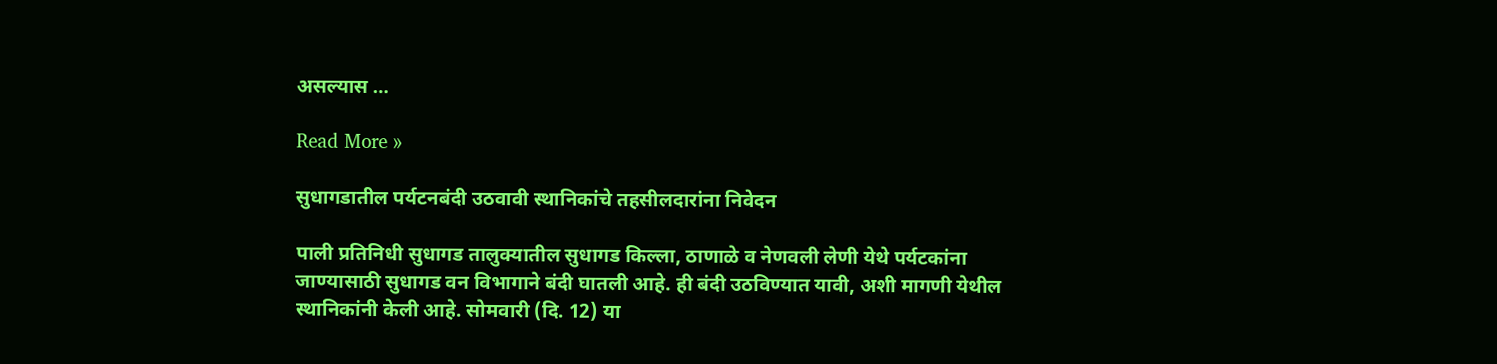असल्यास …

Read More »

सुधागडातील पर्यटनबंदी उठवावी स्थानिकांचे तहसीलदारांना निवेदन

पाली प्रतिनिधी सुधागड तालुक्यातील सुधागड किल्ला, ठाणाळे व नेणवली लेणी येथे पर्यटकांना जाण्यासाठी सुधागड वन विभागाने बंदी घातली आहे. ही बंदी उठविण्यात यावी, अशी मागणी येथील स्थानिकांनी केली आहे. सोमवारी (दि. 12) या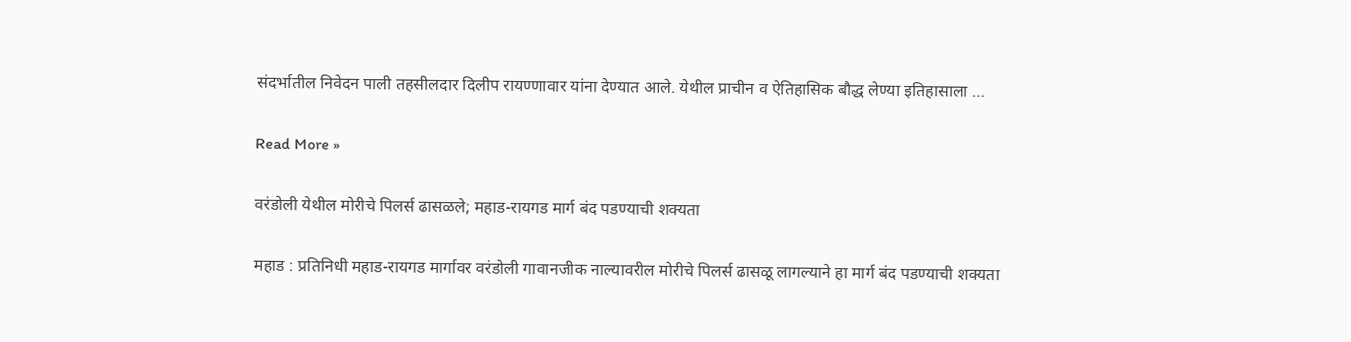संदर्भातील निवेदन पाली तहसीलदार दिलीप रायण्णावार यांना देण्यात आले. येथील प्राचीन व ऐतिहासिक बौद्ध लेण्या इतिहासाला …

Read More »

वरंडोली येथील मोरीचे पिलर्स ढासळले; महाड-रायगड मार्ग बंद पडण्याची शक्यता

महाड : प्रतिनिधी महाड-रायगड मार्गावर वरंडोली गावानजीक नाल्यावरील मोरीचे पिलर्स ढासळू लागल्याने हा मार्ग बंद पडण्याची शक्यता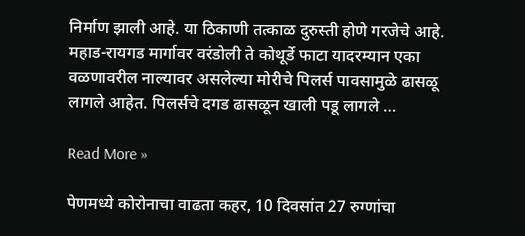निर्माण झाली आहे. या ठिकाणी तत्काळ दुरुस्ती होणे गरजेचे आहे.  महाड-रायगड मार्गावर वरंडोली ते कोथूर्डे फाटा यादरम्यान एका वळणावरील नाल्यावर असलेल्या मोरीचे पिलर्स पावसामुळे ढासळू लागले आहेत. पिलर्सचे दगड ढासळून खाली पडू लागले …

Read More »

पेणमध्ये कोरोनाचा वाढता कहर, 10 दिवसांत 27 रुग्णांचा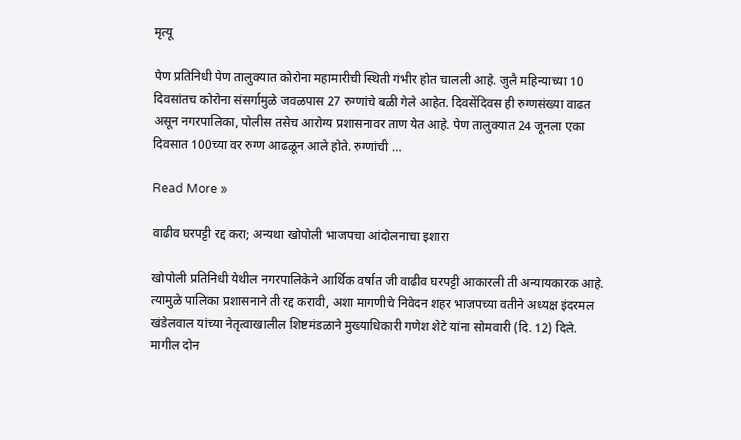मृत्यू

पेण प्रतिनिधी पेण तालुक्यात कोरोना महामारीची स्थिती गंभीर होत चालली आहे. जुलै महिन्याच्या 10 दिवसांतच कोरोना संसर्गामुळे जवळपास 27 रुग्णांचे बळी गेले आहेत. दिवसेंदिवस ही रुग्णसंख्या वाढत असून नगरपालिका, पोलीस तसेच आरोग्य प्रशासनावर ताण येत आहे. पेण तालुक्यात 24 जूनला एका दिवसात 100च्या वर रुग्ण आढळून आले होते. रुग्णांची …

Read More »

वाढीव घरपट्टी रद्द करा; अन्यथा खोपोली भाजपचा आंदोलनाचा इशारा

खोपोली प्रतिनिधी येथील नगरपालिकेने आर्थिक वर्षात जी वाढीव घरपट्टी आकारली ती अन्यायकारक आहे. त्यामुळे पालिका प्रशासनाने ती रद्द करावी, अशा मागणीचे निवेदन शहर भाजपच्या वतीने अध्यक्ष इंदरमल खंडेलवाल यांच्या नेतृत्वाखालील शिष्टमंडळाने मुख्याधिकारी गणेश शेटे यांना सोमवारी (दि. 12) दिले. मागील दोन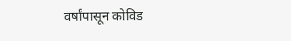वर्षांपासून कोविड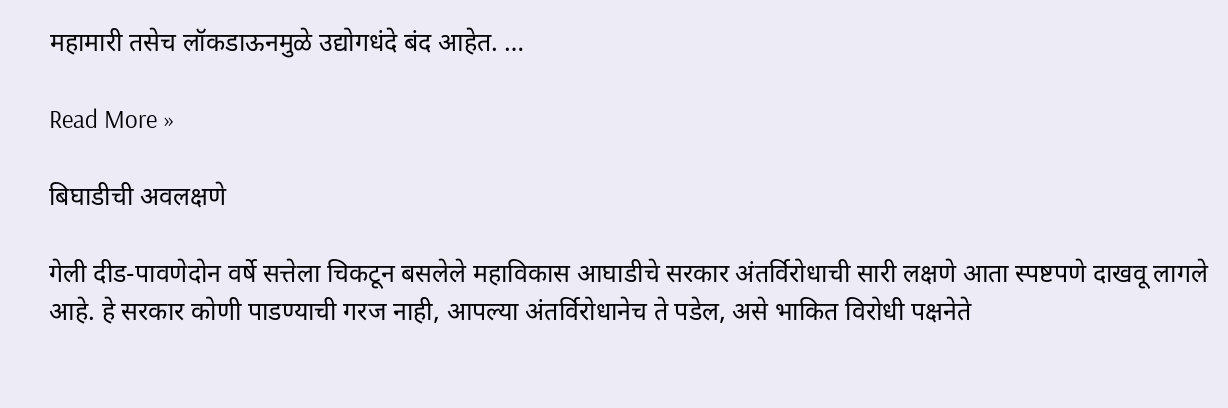महामारी तसेच लॉकडाऊनमुळे उद्योगधंदे बंद आहेत. …

Read More »

बिघाडीची अवलक्षणे

गेली दीड-पावणेदोन वर्षे सत्तेला चिकटून बसलेले महाविकास आघाडीचे सरकार अंतर्विरोधाची सारी लक्षणे आता स्पष्टपणे दाखवू लागले आहे. हे सरकार कोणी पाडण्याची गरज नाही, आपल्या अंतर्विरोधानेच ते पडेल, असे भाकित विरोधी पक्षनेते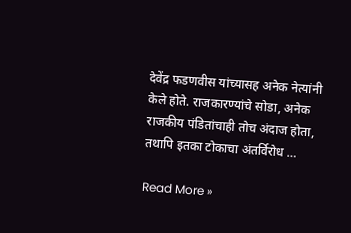देवेंद्र फडणवीस यांच्यासह अनेक नेत्यांनी केले होते. राजकारण्यांचे सोडा, अनेक राजकीय पंडितांचाही तोच अंदाज होता, तथापि इतका टोकाचा अंतर्विरोध …

Read More »